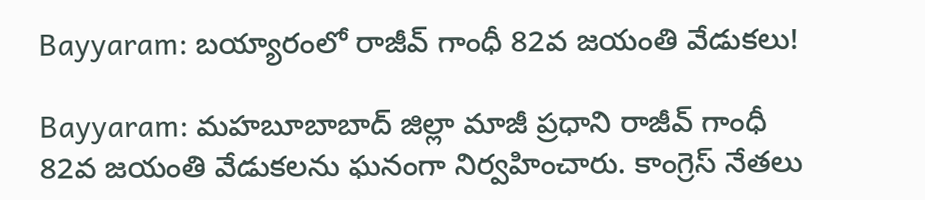Bayyaram: బయ్యారంలో రాజీవ్ గాంధీ 82వ జయంతి వేడుకలు!

Bayyaram: మహబూబాబాద్ జిల్లా మాజీ ప్రధాని రాజీవ్ గాంధీ 82వ జయంతి వేడుకలను ఘనంగా నిర్వహించారు. కాంగ్రెస్ నేతలు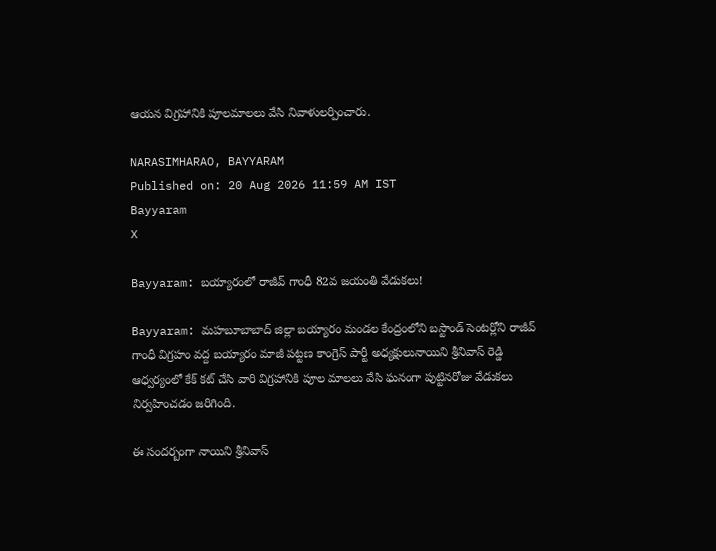ఆయన విగ్రహానికి పూలమాలలు వేసి నివాళులర్పించారు.

NARASIMHARAO, BAYYARAM
Published on: 20 Aug 2026 11:59 AM IST
Bayyaram
X

Bayyaram: బయ్యారంలో రాజీవ్ గాంధీ 82వ జయంతి వేడుకలు!

Bayyaram: మహబూబాబాద్ జిల్లా బయ్యారం మండల కేంద్రంలోని బస్టాండ్ సెంటర్లోని రాజీవ్ గాంధీ విగ్రహం వద్ద బయ్యారం మాజీ పట్టణ కాంగ్రెస్ పార్టీ అధ్యక్షులునాయిని శ్రీనివాస్ రెడ్డి ఆధ్వర్యంలో కేక్ కట్ చేసి వారి విగ్రహానికి పూల మాలలు వేసి ఘనంగా పుట్టినరోజు వేడుకలు నిర్వహించడం జరిగింది.

ఈ సందర్బంగా నాయిని శ్రీనివాస్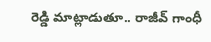రెడ్డి మాట్లాడుతూ.. రాజీవ్ గాంధీ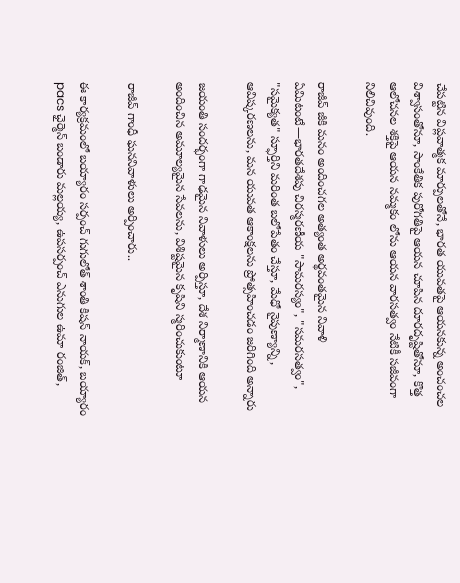చేపట్టిన విప్లవాత్మక మార్పులతోనే, భారత యువతపై ఆయనకున్న అంచంచల విశ్వాసంతోనూ, సాంకేతిక పురోగతిపై ఆయన చూపిన దూరదృష్టితోనూ, కొత్త ఆలోచనల శక్తిపై ఆయన నమ్మకం లోను ఆయన వారసత్వం నేటికీ సజీవంగా నిలిచివుంది.

రాజీవ్ జీకి మనం అందించగల అత్యంత అర్థవంతమైన నివాళి ఏమిటంటే—భారతదేశపు చిరస్మరణీయ "సామరస్యం", "సమరసత్వం", "సమైక్యత" స్ఫూర్తిని మరింత బలోపేతం చేస్తూ, మేధో నైపుణ్యాన్ని, ఆవిష్కరణలను, మన యువత ఆకాంక్షలను ప్రోత్సహించడం జరిగింది అన్నారు

జయంతి సందర్భంగా గాఢమైన నివాళులు అర్పిస్తూ, దేశ నిర్మాణానికి ఆయన అందించిన అమూల్యమైన సేవలను, విశిష్టమైన కృషిని స్మరించుకుంటూ

రాజీవ్ గాంధీ ఘననివాళులు అర్పించారు..

ఈ కార్యక్రమంలో బయ్యారం సర్పంచ్ గుగులోత్ శాంతి కిషన్ నాయక్, బయ్యారం pacs ఛైర్మెన్ బండారు మల్లయ్య, ఉపసర్పంచ్ ఎనుగుల ఉమా రంజిత్,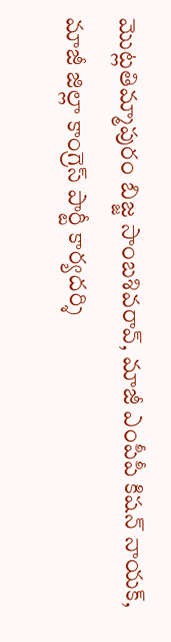మొట్లతిమ్మాపురం బిజ్జ సాంబశివరావ్, మాజీ ఎంపీపీ కిషన్ నాయక్, మాజీ జిల్లా కాంగ్రెస్ పార్టీ కార్యదర్శి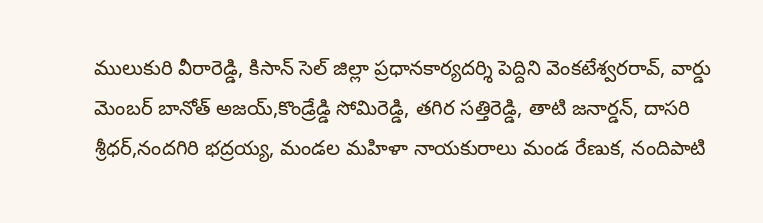ములుకురి వీరారెడ్డి, కిసాన్ సెల్ జిల్లా ప్రధానకార్యదర్శి పెద్దిని వెంకటేశ్వరరావ్, వార్డు మెంబర్ బానోత్ అజయ్,కొండ్రేడ్డి సోమిరెడ్డి, తగిర సత్తిరెడ్డి, తాటి జనార్డన్, దాసరి శ్రీధర్,నందగిరి భద్రయ్య, మండల మహిళా నాయకురాలు మండ రేణుక, నందిపాటి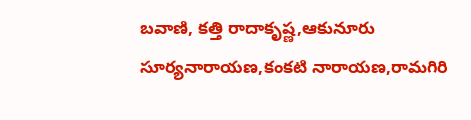బవాణి, కత్తి రాదాకృష్ణ,ఆకునూరు సూర్యనారాయణ,కంకటి నారాయణ,రామగిరి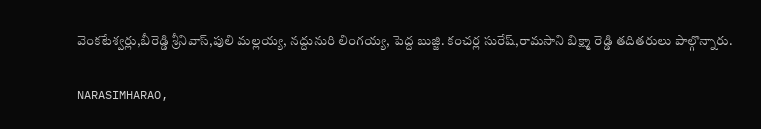వెంకటేశ్వర్లు,బీరెడ్డి శ్రీనివాస్,పులి మల్లయ్య, నద్దునురి లింగయ్య, పెద్ద బుజ్జి. కంచర్ల సురేష్,రామసాని బిక్ష్మా రెడ్డి తదితరులు పాల్గొన్నారు.

NARASIMHARAO,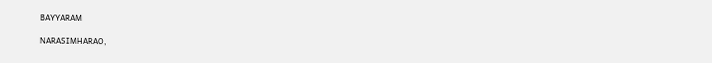BAYYARAM

NARASIMHARAO,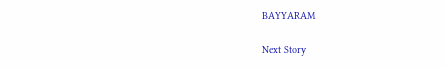BAYYARAM

Next Story